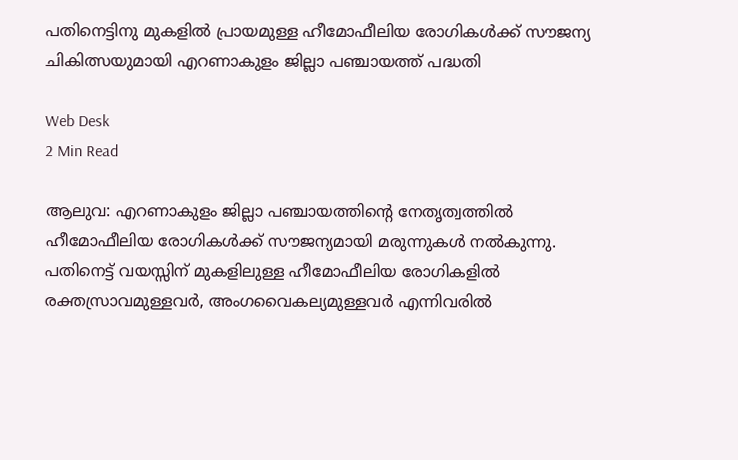പതിനെട്ടിനു മുകളില്‍ പ്രായമുള്ള ഹീമോഫീലിയ രോഗികള്‍ക്ക് സൗജന്യ ചികിത്സയുമായി എറണാകുളം ജില്ലാ പഞ്ചായത്ത് പദ്ധതി

Web Desk
2 Min Read

ആലുവ: എറണാകുളം ജില്ലാ പഞ്ചായത്തിന്റെ നേതൃത്വത്തില്‍ ഹീമോഫീലിയ രോഗികള്‍ക്ക് സൗജന്യമായി മരുന്നുകള്‍ നല്‍കുന്നു. പതിനെട്ട് വയസ്സിന് മുകളിലുള്ള ഹീമോഫീലിയ രോഗികളില്‍ രക്തസ്രാവമുള്ളവര്‍, അംഗവൈകല്യമുള്ളവര്‍ എന്നിവരില്‍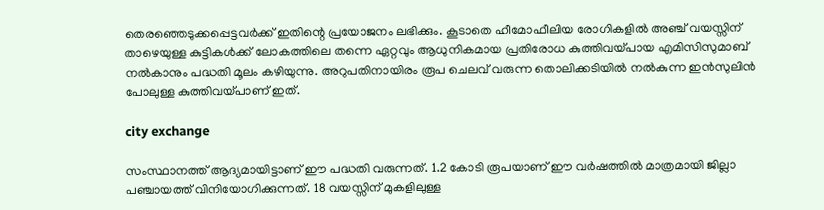തെരഞ്ഞെടുക്കപ്പെട്ടവര്‍ക്ക് ഇതിന്റെ പ്രയോജനം ലഭിക്കും. കൂടാതെ ഹീമോഫീലിയ രോഗികളില്‍ അഞ്ച് വയസ്സിന് താഴെയുള്ള കുട്ടികള്‍ക്ക് ലോകത്തിലെ തന്നെ ഏറ്റവും ആധുനികമായ പ്രതിരോധ കുത്തിവയ്പായ എമിസിസുമാബ് നല്‍കാനും പദ്ധതി മൂലം കഴിയുന്നു. അറുപതിനായിരം രൂപ ചെലവ് വരുന്ന തൊലിക്കടിയില്‍ നല്‍കുന്ന ഇന്‍സുലിന്‍ പോലുള്ള കുത്തിവയ്പാണ് ഇത്.

city exchange

സംസ്ഥാനത്ത് ആദ്യമായിട്ടാണ് ഈ പദ്ധതി വരുന്നത്. 1.2 കോടി രൂപയാണ് ഈ വര്‍ഷത്തില്‍ മാത്രമായി ജില്ലാ പഞ്ചായത്ത് വിനിയോഗിക്കുന്നത്. 18 വയസ്സിന് മുകളിലുള്ള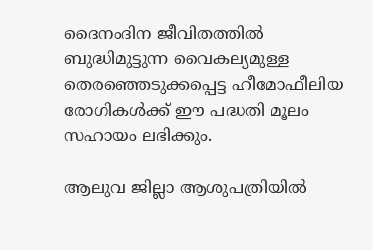ദൈനംദിന ജീവിതത്തില്‍ ബുദ്ധിമുട്ടുന്ന വൈകല്യമുള്ള തെരഞ്ഞെടുക്കപ്പെട്ട ഹീമോഫീലിയ രോഗികള്‍ക്ക് ഈ പദ്ധതി മൂലം സഹായം ലഭിക്കും.

ആലുവ ജില്ലാ ആശുപത്രിയില്‍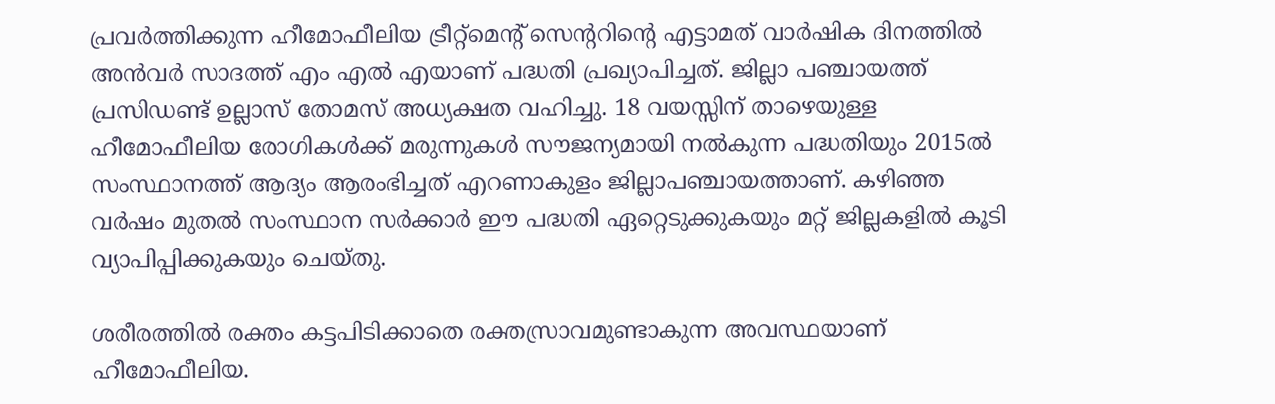പ്രവര്‍ത്തിക്കുന്ന ഹീമോഫീലിയ ട്രീറ്റ്‌മെന്റ് സെന്ററിന്റെ എട്ടാമത് വാര്‍ഷിക ദിനത്തില്‍ അന്‍വര്‍ സാദത്ത് എം എല്‍ എയാണ് പദ്ധതി പ്രഖ്യാപിച്ചത്. ജില്ലാ പഞ്ചായത്ത് പ്രസിഡണ്ട് ഉല്ലാസ് തോമസ് അധ്യക്ഷത വഹിച്ചു. 18 വയസ്സിന് താഴെയുള്ള ഹീമോഫീലിയ രോഗികള്‍ക്ക് മരുന്നുകള്‍ സൗജന്യമായി നല്‍കുന്ന പദ്ധതിയും 2015ല്‍ സംസ്ഥാനത്ത് ആദ്യം ആരംഭിച്ചത് എറണാകുളം ജില്ലാപഞ്ചായത്താണ്. കഴിഞ്ഞ വര്‍ഷം മുതല്‍ സംസ്ഥാന സര്‍ക്കാര്‍ ഈ പദ്ധതി ഏറ്റെടുക്കുകയും മറ്റ് ജില്ലകളില്‍ കൂടി വ്യാപിപ്പിക്കുകയും ചെയ്തു.

ശരീരത്തില്‍ രക്തം കട്ടപിടിക്കാതെ രക്തസ്രാവമുണ്ടാകുന്ന അവസ്ഥയാണ് ഹീമോഫീലിയ.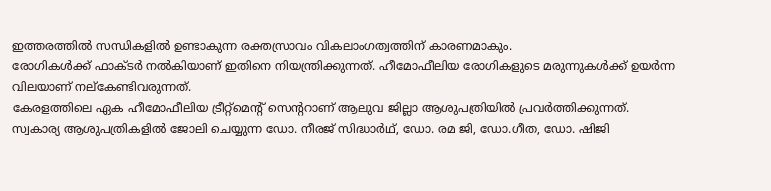ഇത്തരത്തില്‍ സന്ധികളില്‍ ഉണ്ടാകുന്ന രക്തസ്രാവം വികലാംഗത്വത്തിന് കാരണമാകും.
രോഗികള്‍ക്ക് ഫാക്ടര്‍ നല്‍കിയാണ് ഇതിനെ നിയന്ത്രിക്കുന്നത്. ഹീമോഫീലിയ രോഗികളുടെ മരുന്നുകള്‍ക്ക് ഉയര്‍ന്ന വിലയാണ് നല്‌കേണ്ടിവരുന്നത്.
കേരളത്തിലെ ഏക ഹീമോഫീലിയ ട്രീറ്റ്‌മെന്റ് സെന്ററാണ് ആലുവ ജില്ലാ ആശുപത്രിയില്‍ പ്രവര്‍ത്തിക്കുന്നത്.
സ്വകാര്യ ആശുപത്രികളില്‍ ജോലി ചെയ്യുന്ന ഡോ. നീരജ് സിദ്ധാര്‍ഥ്, ഡോ. രമ ജി, ഡോ.ഗീത, ഡോ. ഷിജി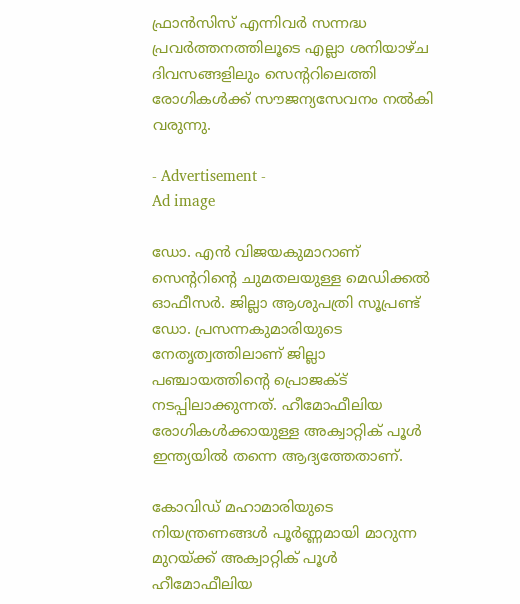ഫ്രാന്‍സിസ് എന്നിവര്‍ സന്നദ്ധ പ്രവര്‍ത്തനത്തിലൂടെ എല്ലാ ശനിയാഴ്ച ദിവസങ്ങളിലും സെന്ററിലെത്തി രോഗികള്‍ക്ക് സൗജന്യസേവനം നല്‍കി വരുന്നു.

- Advertisement -
Ad image

ഡോ. എന്‍ വിജയകുമാറാണ് സെന്ററിന്റെ ചുമതലയുള്ള മെഡിക്കല്‍ ഓഫീസര്‍. ജില്ലാ ആശുപത്രി സൂപ്രണ്ട് ഡോ. പ്രസന്നകുമാരിയുടെ നേതൃത്വത്തിലാണ് ജില്ലാ പഞ്ചായത്തിന്റെ പ്രൊജക്ട് നടപ്പിലാക്കുന്നത്. ഹീമോഫീലിയ രോഗികള്‍ക്കായുള്ള അക്വാറ്റിക് പൂള്‍ ഇന്ത്യയില്‍ തന്നെ ആദ്യത്തേതാണ്.

കോവിഡ് മഹാമാരിയുടെ നിയന്ത്രണങ്ങള്‍ പൂര്‍ണ്ണമായി മാറുന്ന മുറയ്ക്ക് അക്വാറ്റിക് പൂള്‍ ഹീമോഫീലിയ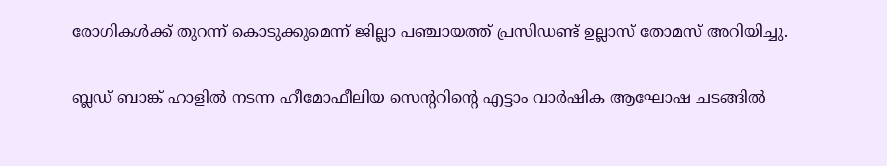രോഗികള്‍ക്ക് തുറന്ന് കൊടുക്കുമെന്ന് ജില്ലാ പഞ്ചായത്ത് പ്രസിഡണ്ട് ഉല്ലാസ് തോമസ് അറിയിച്ചു.

ബ്ലഡ് ബാങ്ക് ഹാളില്‍ നടന്ന ഹീമോഫീലിയ സെന്ററിന്റെ എട്ടാം വാര്‍ഷിക ആഘോഷ ചടങ്ങില്‍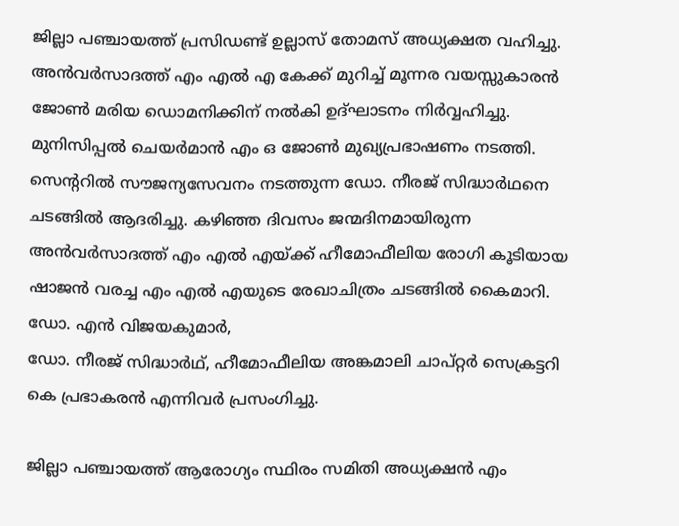ജില്ലാ പഞ്ചായത്ത് പ്രസിഡണ്ട് ഉല്ലാസ് തോമസ് അധ്യക്ഷത വഹിച്ചു. അന്‍വര്‍സാദത്ത് എം എല്‍ എ കേക്ക് മുറിച്ച് മൂന്നര വയസ്സുകാരന്‍ ജോണ്‍ മരിയ ഡൊമനിക്കിന് നല്‍കി ഉദ്ഘാടനം നിര്‍വ്വഹിച്ചു. മുനിസിപ്പല്‍ ചെയര്‍മാന്‍ എം ഒ ജോണ്‍ മുഖ്യപ്രഭാഷണം നടത്തി. സെന്ററില്‍ സൗജന്യസേവനം നടത്തുന്ന ഡോ. നീരജ് സിദ്ധാര്‍ഥനെ ചടങ്ങില്‍ ആദരിച്ചു. കഴിഞ്ഞ ദിവസം ജന്മദിനമായിരുന്ന അന്‍വര്‍സാദത്ത് എം എല്‍ എയ്ക്ക് ഹീമോഫീലിയ രോഗി കൂടിയായ ഷാജന്‍ വരച്ച എം എല്‍ എയുടെ രേഖാചിത്രം ചടങ്ങില്‍ കൈമാറി. ഡോ. എന്‍ വിജയകുമാര്‍,
ഡോ. നീരജ് സിദ്ധാര്‍ഥ്, ഹീമോഫീലിയ അങ്കമാലി ചാപ്റ്റര്‍ സെക്രട്ടറി കെ പ്രഭാകരന്‍ എന്നിവര്‍ പ്രസംഗിച്ചു.

ജില്ലാ പഞ്ചായത്ത് ആരോഗ്യം സ്ഥിരം സമിതി അധ്യക്ഷന്‍ എം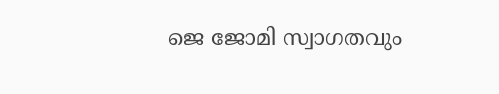ജെ ജോമി സ്വാഗതവും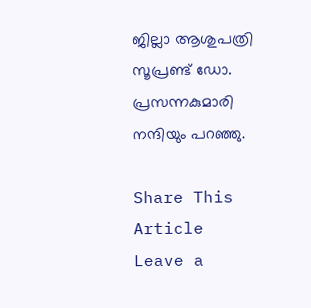ജില്ലാ ആശുപത്രി സൂപ്രണ്ട് ഡോ. പ്രസന്നകുമാരി നന്ദിയും പറഞ്ഞു.

Share This Article
Leave a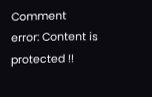Comment
error: Content is protected !!